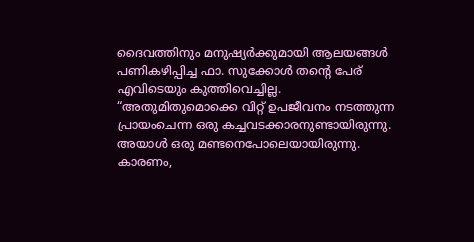ദൈവത്തിനും മനുഷ്യർക്കുമായി ആലയങ്ങൾ പണികഴിപ്പിച്ച ഫാ. സുക്കോൾ തന്റെ പേര് എവിടെയും കുത്തിവെച്ചില്ല.
“അതുമിതുമൊക്കെ വിറ്റ് ഉപജീവനം നടത്തുന്ന പ്രായംചെന്ന ഒരു കച്ചവടക്കാരനുണ്ടായിരുന്നു. അയാൾ ഒരു മണ്ടനെപോലെയായിരുന്നു. കാരണം,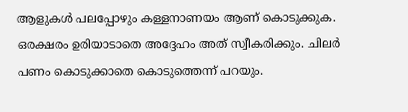ആളുകൾ പലപ്പോഴും കള്ളനാണയം ആണ് കൊടുക്കുക. ഒരക്ഷരം ഉരിയാടാതെ അദ്ദേഹം അത് സ്വീകരിക്കും. ചിലർ പണം കൊടുക്കാതെ കൊടുത്തെന്ന് പറയും.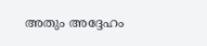അതും അദ്ദേഹം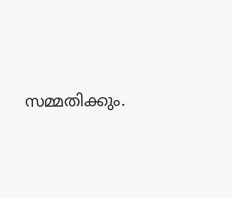സമ്മതിക്കും.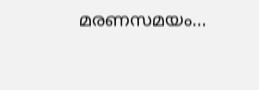മരണസമയം…